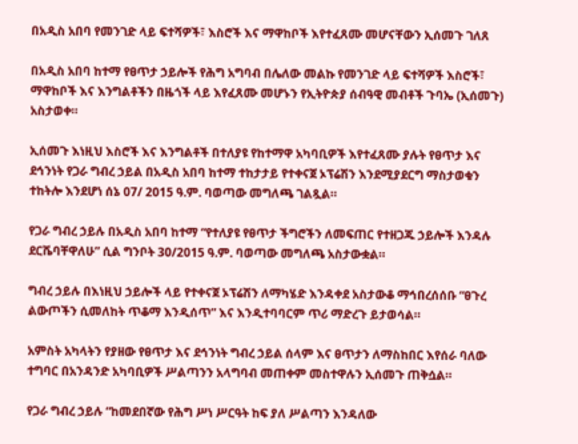በአዲስ አበባ የመንገድ ላይ ፍተሻዎች፣ እስሮች እና ማዋከቦች እየተፈጸሙ መሆናቸውን ኢሰመጉ ገለጸ

በአዲስ አበባ ከተማ የፀጥታ ኃይሎች የሕግ አግባብ በሌለው መልኩ የመንገድ ላይ ፍተሻዎች እስሮች፣ ማዋከቦች እና እንግልቶችን በዜጎች ላይ እየፈጸሙ መሆኑን የኢትዮጵያ ሰብዓዊ መብቶች ጉባኤ (ኢሰመጉ) አስታወቀ።

ኢሰመጉ እነዚህ እስሮች እና እንግልቶች በተለያዩ የከተማዋ አካባቢዎች እየተፈጸሙ ያሉት የፀጥታ እና ደኅንነት የጋራ ግብረ ኃይል በአዲስ አበባ ከተማ ተከታታይ የተቀናጀ ኦፕሬሽን እንደሚያደርግ ማስታወቁን ተከትሎ እንደሆነ ሰኔ 07/ 2015 ዓ.ም. ባወጣው መግለጫ ገልጿል።

የጋራ ግብረ ኃይሉ በአዲስ አበባ ከተማ “የተለያዩ የፀጥታ ችግሮችን ለመፍጠር የተዘጋጁ ኃይሎች እንዳሉ ደርሼባቸዋለሁ” ሲል ግንቦት 30/2015 ዓ.ም. ባወጣው መግለጫ አስታውቋል።

ግብረ ኃይሉ በእነዚህ ኃይሎች ላይ የተቀናጀ ኦፕሬሽን ለማካሄድ እንዳቀደ አስታውቆ ማኅበረሰሰቡ “ፀጉረ ልውጦችን ሲመለከት ጥቆማ እንዲሰጥ” እና እንዲተባባርም ጥሪ ማድረጉ ይታወሳል።

አምስት አካላትን የያዘው የፀጥታ እና ደኅንነት ግብረ ኃይል ሰላም እና ፀጥታን ለማስከበር እየሰራ ባለው ተግባር በአንዳንድ አካባቢዎች ሥልጣንን አላግባብ መጠቀም መስተዋሉን ኢሰመጉ ጠቅሷል።

የጋራ ግብረ ኃይሉ “ከመደበኛው የሕግ ሥነ ሥርዓት ከፍ ያለ ሥልጣን እንዳለው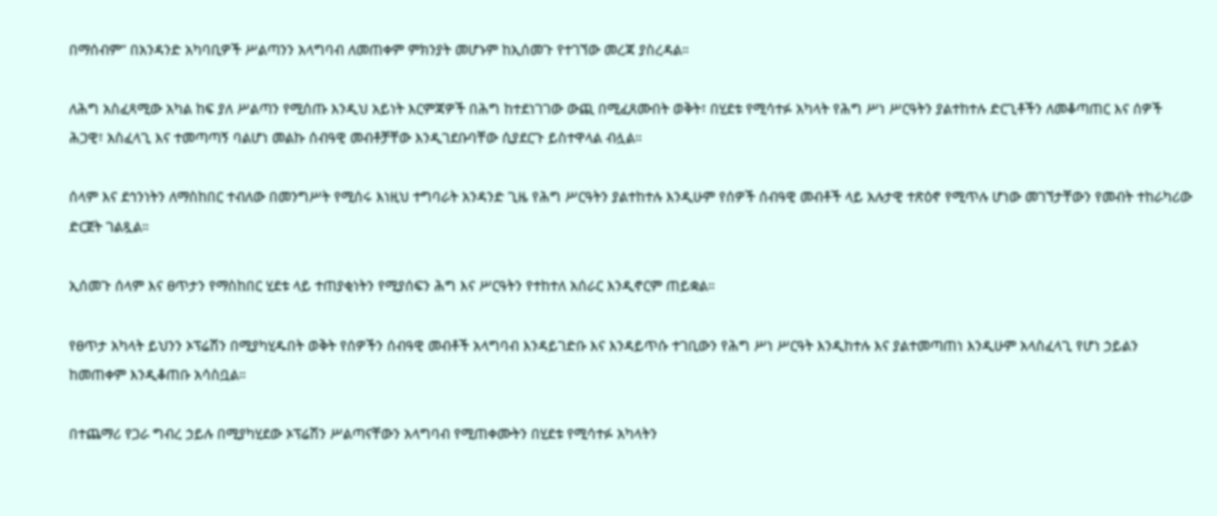በማሰብም” በአንዳንድ አካባቢዎች ሥልጣንን አላግባብ ለመጠቀም ምክንያት መሆኑም ከኢሰመጉ የተገኘው መረጃ ያስረዳል።

ለሕግ አስፈጻሚው አካል ከፍ ያለ ሥልጣን የሚሰጡ እንዲህ አይነት እርምጃዎች በሕግ ከተደነገገው ውጪ በሚፈጸሙበት ወቅት፣ በሂደቱ የሚሳተፉ አካላት የሕግ ሥነ ሥርዓትን ያልተከተሉ ድርጊቶችን ለመቆጣጠር እና ሰዎች ሕጋዊ፣ አስፈላጊ እና ተመጣጣኝ ባልሆነ መልኩ ሰብዓዊ መብቶቻቸው እንዲገደቡባቸው ሲያደርጉ ይስተዋላል ብሏል።

ሰላም እና ደኅንነትን ለማስከበር ተብለው በመንግሥት የሚሰሩ እነዚህ ተግባራት አንዳንድ ጊዜ የሕግ ሥርዓትን ያልተከተሉ እንዲሁም የሰዎች ሰብዓዊ መብቶች ላይ አሉታዊ ተጽዕኖ የሚጥሉ ሆነው መገኘታቸውን የመብት ተከራካሪው ድርጀት ገልጿል።

ኢሰመጉ ሰላም እና ፀጥታን የማስከበር ሂደቱ ላይ ተጠያቂነትን የሚያሰፍን ሕግ እና ሥርዓትን የተከተለ አሰራር እንዲኖርም ጠይቋል።

የፀጥታ አካላት ይህንን ኦፕሬሽን በሚያካሂዱበት ወቅት የሰዎችን ሰብዓዊ መብቶች አላግባብ እንዳይገድቡ እና እንዳይጥሱ ተገቢውን የሕግ ሥነ ሥርዓት እንዲከተሉ እና ያልተመጣጠነ እንዲሁም አላስፈላጊ የሆነ ኃይልን ከመጠቀም እንዲቆጠቡ አሳስቧል።

በተጨማሪ የጋራ ግብረ ኃይሉ በሚያካሂደው ኦፕሬሽን ሥልጣናቸውን አላግባብ የሚጠቀሙትን በሂደቱ የሚሳተፉ አካላትን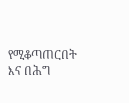የሚቆጣጠርበት እና በሕግ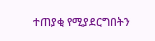ተጠያቂ የሚያደርግበትን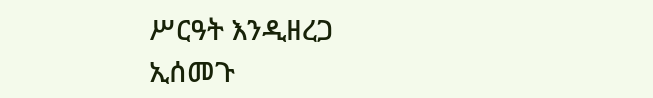ሥርዓት እንዲዘረጋ ኢሰመጉ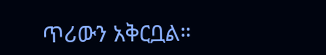ጥሪውን አቅርቧል።